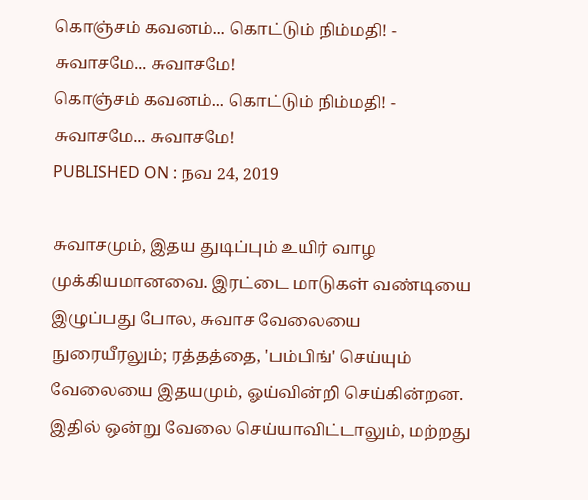கொஞ்சம் கவனம்... கொட்டும் நிம்மதி! - சுவாசமே... சுவாசமே!
கொஞ்சம் கவனம்... கொட்டும் நிம்மதி! - சுவாசமே... சுவாசமே!
PUBLISHED ON : நவ 24, 2019

சுவாசமும், இதய துடிப்பும் உயிர் வாழ முக்கியமானவை. இரட்டை மாடுகள் வண்டியை இழுப்பது போல, சுவாச வேலையை நுரையீரலும்; ரத்தத்தை, 'பம்பிங்' செய்யும் வேலையை இதயமும், ஓய்வின்றி செய்கின்றன.
இதில் ஒன்று வேலை செய்யாவிட்டாலும், மற்றது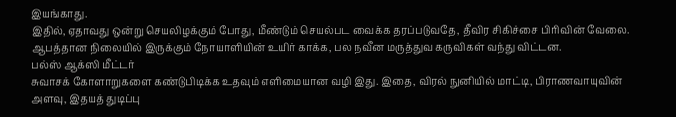இயங்காது.
இதில், ஏதாவது ஒன்று செயலிழக்கும் போது, மீண்டும் செயல்பட வைக்க தரப்படுவதே, தீவிர சிகிச்சை பிரிவின் வேலை. ஆபத்தான நிலையில் இருக்கும் நோயாளியின் உயிர் காக்க, பல நவீன மருத்துவ கருவிகள் வந்து விட்டன.
பல்ஸ் ஆக்ஸி மீட்டர்
சுவாசக் கோளாறுகளை கண்டுபிடிக்க உதவும் எளிமையான வழி இது. இதை, விரல் நுனியில் மாட்டி, பிராணவாயுவின் அளவு, இதயத் துடிப்பு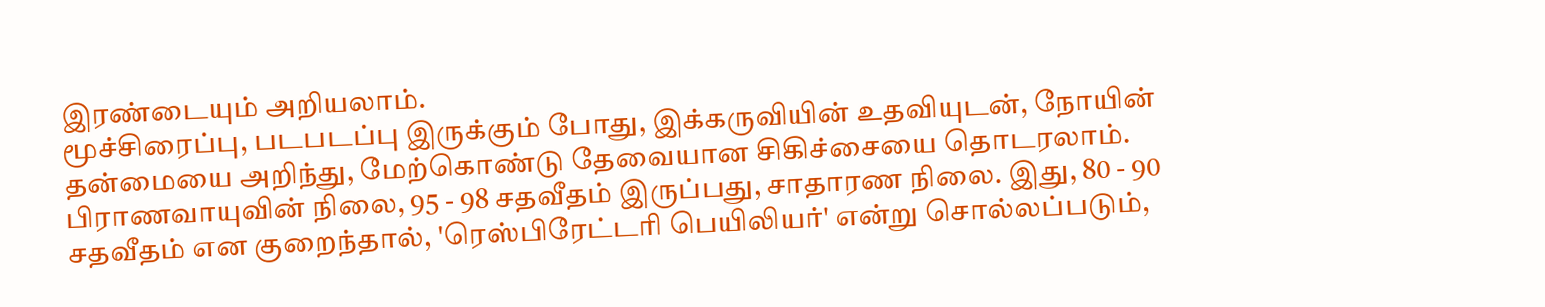இரண்டையும் அறியலாம்.
மூச்சிரைப்பு, படபடப்பு இருக்கும் போது, இக்கருவியின் உதவியுடன், நோயின் தன்மையை அறிந்து, மேற்கொண்டு தேவையான சிகிச்சையை தொடரலாம்.
பிராணவாயுவின் நிலை, 95 - 98 சதவீதம் இருப்பது, சாதாரண நிலை. இது, 80 - 90 சதவீதம் என குறைந்தால், 'ரெஸ்பிரேட்டரி பெயிலியர்' என்று சொல்லப்படும்,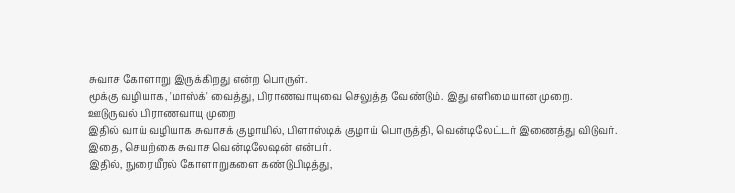சுவாச கோளாறு இருக்கிறது என்ற பொருள்.
மூக்கு வழியாக, 'மாஸ்க்' வைத்து, பிராணவாயுவை செலுத்த வேண்டும். இது எளிமையான முறை.
ஊடுருவல் பிராணவாயு முறை
இதில் வாய் வழியாக சுவாசக் குழாயில், பிளாஸ்டிக் குழாய் பொருத்தி, வென்டிலேட்டர் இணைத்து விடுவர். இதை, செயற்கை சுவாச வென்டிலேஷன் என்பர்.
இதில், நுரையீரல் கோளாறுகளை கண்டுபிடித்து,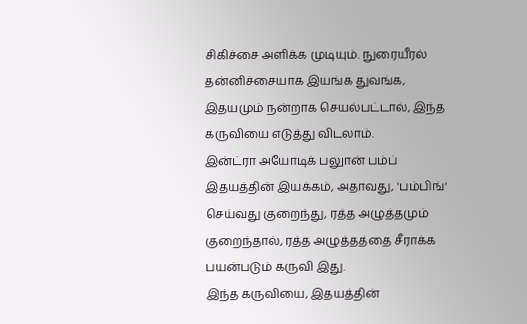சிகிச்சை அளிக்க முடியும். நுரையீரல் தன்னிச்சையாக இயங்க துவங்க, இதயமும் நன்றாக செயல்பட்டால், இந்த கருவியை எடுத்து விடலாம்.
இன்ட்ரா அயோடிக் பலுான் பம்ப்
இதயத்தின் இயக்கம், அதாவது, 'பம்பிங்' செய்வது குறைந்து, ரத்த அழுத்தமும் குறைந்தால், ரத்த அழுத்தத்தை சீராக்க பயன்படும் கருவி இது.
இந்த கருவியை, இதயத்தின்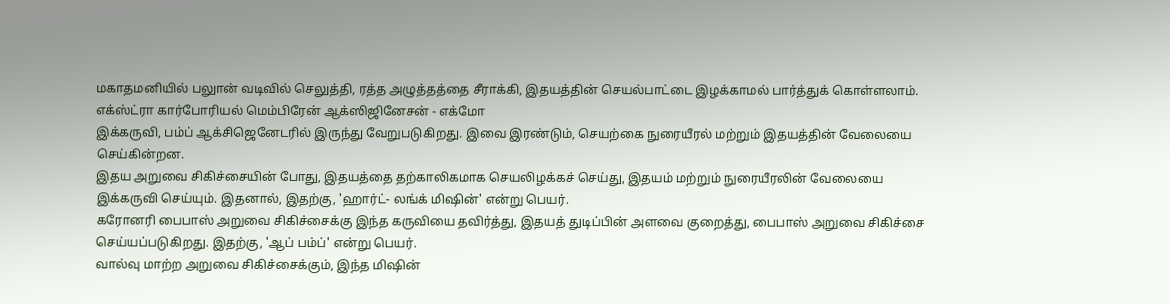மகாதமனியில் பலுான் வடிவில் செலுத்தி, ரத்த அழுத்தத்தை சீராக்கி, இதயத்தின் செயல்பாட்டை இழக்காமல் பார்த்துக் கொள்ளலாம்.
எக்ஸ்ட்ரா கார்போரியல் மெம்பிரேன் ஆக்ஸிஜினேசன் - எக்மோ
இக்கருவி, பம்ப் ஆக்சிஜெனேடரில் இருந்து வேறுபடுகிறது. இவை இரண்டும், செயற்கை நுரையீரல் மற்றும் இதயத்தின் வேலையை செய்கின்றன.
இதய அறுவை சிகிச்சையின் போது, இதயத்தை தற்காலிகமாக செயலிழக்கச் செய்து, இதயம் மற்றும் நுரையீரலின் வேலையை இக்கருவி செய்யும். இதனால், இதற்கு, 'ஹார்ட்- லங்க் மிஷின்' என்று பெயர்.
கரோனரி பைபாஸ் அறுவை சிகிச்சைக்கு இந்த கருவியை தவிர்த்து, இதயத் துடிப்பின் அளவை குறைத்து, பைபாஸ் அறுவை சிகிச்சை செய்யப்படுகிறது. இதற்கு, 'ஆப் பம்ப்' என்று பெயர்.
வால்வு மாற்ற அறுவை சிகிச்சைக்கும், இந்த மிஷின்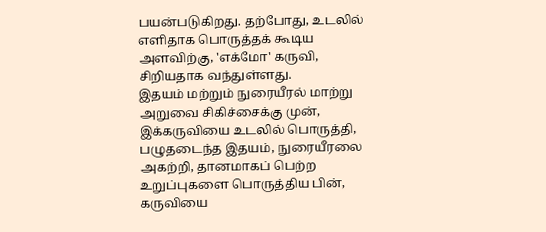பயன்படுகிறது. தற்போது, உடலில் எளிதாக பொருத்தக் கூடிய அளவிற்கு, 'எக்மோ' கருவி, சிறியதாக வந்துள்ளது.
இதயம் மற்றும் நுரையீரல் மாற்று அறுவை சிகிச்சைக்கு முன், இக்கருவியை உடலில் பொருத்தி, பழுதடைந்த இதயம், நுரையீரலை அகற்றி, தானமாகப் பெற்ற உறுப்புகளை பொருத்திய பின், கருவியை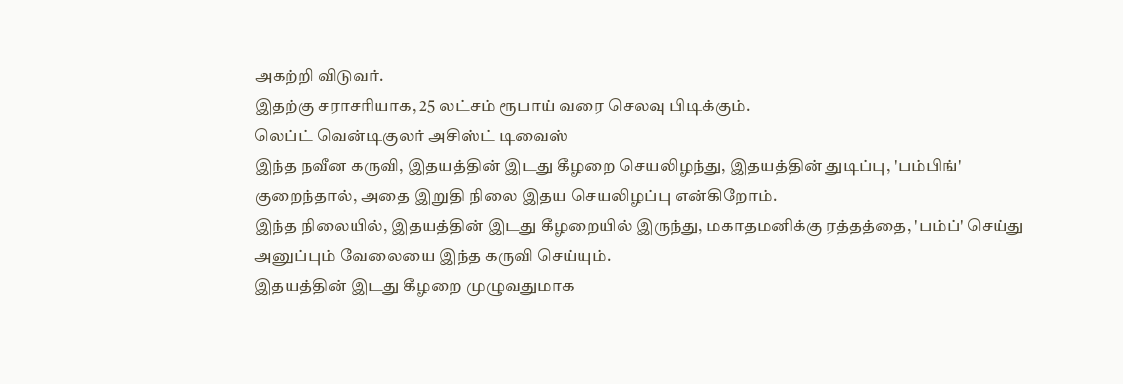அகற்றி விடுவர்.
இதற்கு சராசரியாக, 25 லட்சம் ரூபாய் வரை செலவு பிடிக்கும்.
லெப்ட் வென்டிகுலர் அசிஸ்ட் டிவைஸ்
இந்த நவீன கருவி, இதயத்தின் இடது கீழறை செயலிழந்து, இதயத்தின் துடிப்பு, 'பம்பிங்' குறைந்தால், அதை இறுதி நிலை இதய செயலிழப்பு என்கிறோம்.
இந்த நிலையில், இதயத்தின் இடது கீழறையில் இருந்து, மகாதமனிக்கு ரத்தத்தை, 'பம்ப்' செய்து அனுப்பும் வேலையை இந்த கருவி செய்யும்.
இதயத்தின் இடது கீழறை முழுவதுமாக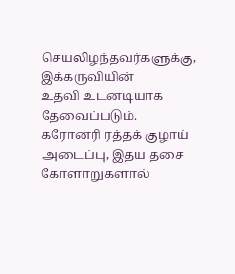செயலிழந்தவர்களுக்கு, இக்கருவியின்
உதவி உடனடியாக தேவைப்படும்.
கரோனரி ரத்தக் குழாய் அடைப்பு, இதய தசை கோளாறுகளால்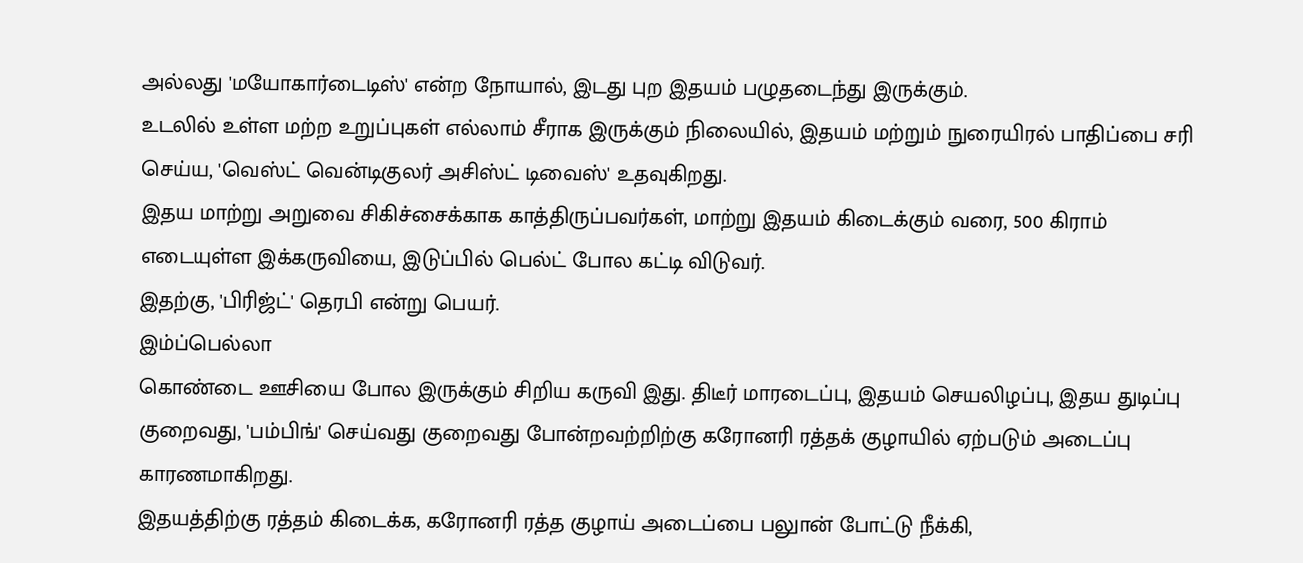அல்லது 'மயோகார்டைடிஸ்' என்ற நோயால், இடது புற இதயம் பழுதடைந்து இருக்கும்.
உடலில் உள்ள மற்ற உறுப்புகள் எல்லாம் சீராக இருக்கும் நிலையில், இதயம் மற்றும் நுரையிரல் பாதிப்பை சரி செய்ய, 'வெஸ்ட் வென்டிகுலர் அசிஸ்ட் டிவைஸ்' உதவுகிறது.
இதய மாற்று அறுவை சிகிச்சைக்காக காத்திருப்பவர்கள், மாற்று இதயம் கிடைக்கும் வரை, 500 கிராம் எடையுள்ள இக்கருவியை, இடுப்பில் பெல்ட் போல கட்டி விடுவர்.
இதற்கு, 'பிரிஜ்ட்' தெரபி என்று பெயர்.
இம்ப்பெல்லா
கொண்டை ஊசியை போல இருக்கும் சிறிய கருவி இது. திடீர் மாரடைப்பு, இதயம் செயலிழப்பு, இதய துடிப்பு குறைவது, 'பம்பிங்' செய்வது குறைவது போன்றவற்றிற்கு கரோனரி ரத்தக் குழாயில் ஏற்படும் அடைப்பு காரணமாகிறது.
இதயத்திற்கு ரத்தம் கிடைக்க, கரோனரி ரத்த குழாய் அடைப்பை பலுான் போட்டு நீக்கி,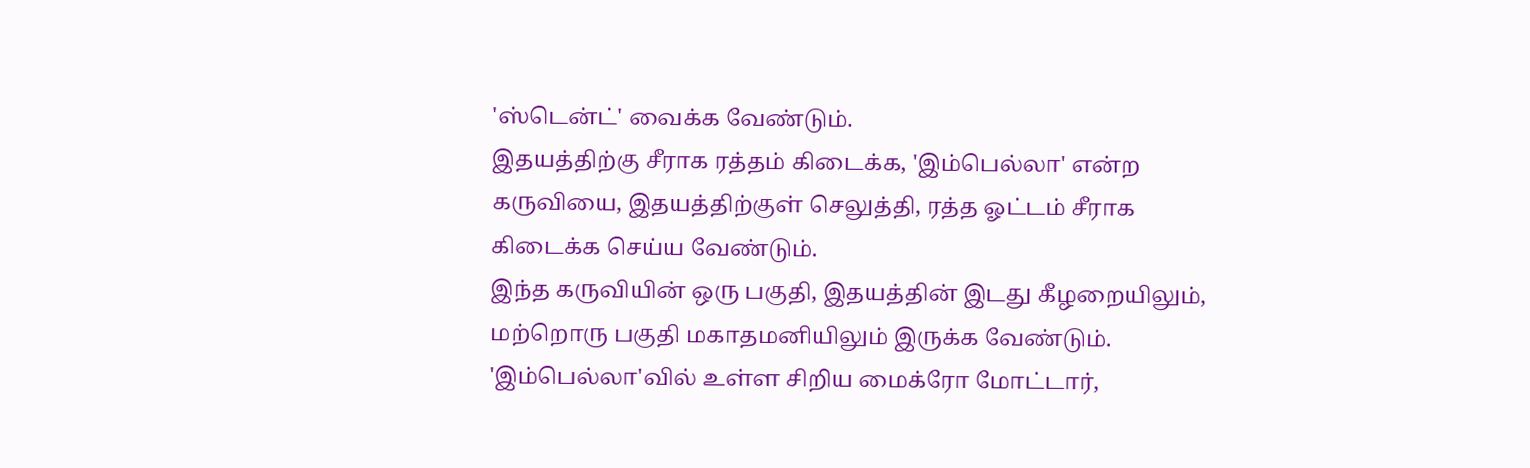'ஸ்டென்ட்' வைக்க வேண்டும்.
இதயத்திற்கு சீராக ரத்தம் கிடைக்க, 'இம்பெல்லா' என்ற கருவியை, இதயத்திற்குள் செலுத்தி, ரத்த ஓட்டம் சீராக கிடைக்க செய்ய வேண்டும்.
இந்த கருவியின் ஒரு பகுதி, இதயத்தின் இடது கீழறையிலும், மற்றொரு பகுதி மகாதமனியிலும் இருக்க வேண்டும்.
'இம்பெல்லா'வில் உள்ள சிறிய மைக்ரோ மோட்டார்,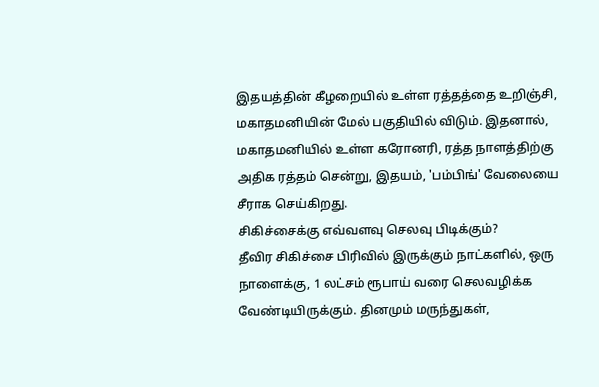இதயத்தின் கீழறையில் உள்ள ரத்தத்தை உறிஞ்சி, மகாதமனியின் மேல் பகுதியில் விடும். இதனால், மகாதமனியில் உள்ள கரோனரி, ரத்த நாளத்திற்கு அதிக ரத்தம் சென்று, இதயம், 'பம்பிங்' வேலையை சீராக செய்கிறது.
சிகிச்சைக்கு எவ்வளவு செலவு பிடிக்கும்?
தீவிர சிகிச்சை பிரிவில் இருக்கும் நாட்களில், ஒரு நாளைக்கு, 1 லட்சம் ரூபாய் வரை செலவழிக்க வேண்டியிருக்கும். தினமும் மருந்துகள்,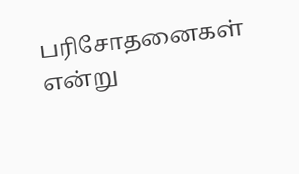பரிசோதனைகள் என்று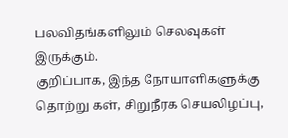பலவிதங்களிலும் செலவுகள் இருக்கும்.
குறிப்பாக, இந்த நோயாளிகளுக்கு தொற்று கள், சிறுநீரக செயலிழப்பு,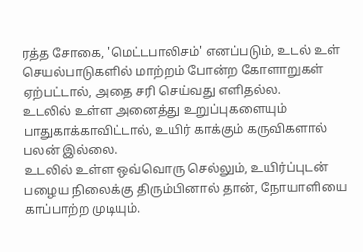ரத்த சோகை, 'மெட்டபாலிசம்' எனப்படும், உடல் உள் செயல்பாடுகளில் மாற்றம் போன்ற கோளாறுகள் ஏற்பட்டால், அதை சரி செய்வது எளிதல்ல.
உடலில் உள்ள அனைத்து உறுப்புகளையும் பாதுகாக்காவிட்டால், உயிர் காக்கும் கருவிகளால் பலன் இல்லை.
உடலில் உள்ள ஒவ்வொரு செல்லும், உயிர்ப்புடன் பழைய நிலைக்கு திரும்பினால் தான், நோயாளியை காப்பாற்ற முடியும்.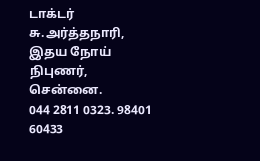டாக்டர் சு.அர்த்தநாரி,
இதய நோய் நிபுணர், சென்னை.
044 2811 0323. 98401 60433